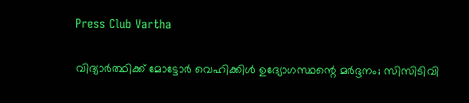Press Club Vartha

വിദ്യാര്‍ത്ഥിക്ക് മോട്ടോര്‍ വെഹിക്കിള്‍ ഉദ്യോഗസ്ഥന്റെ മര്‍ദ്ദനം; സിസിടിവി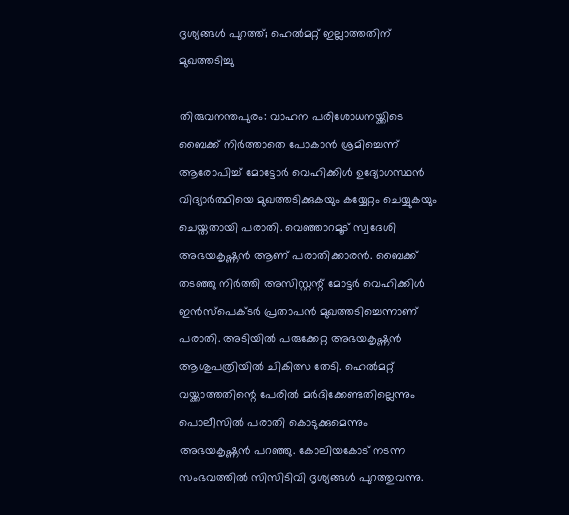ദൃശ്യങ്ങള്‍ പുറത്ത്; ഹെല്‍മറ്റ് ഇല്ലാത്തതിന് മുഖത്തടിച്ചു

തിരുവനന്തപുരം: വാഹന പരിശോധനയ്ക്കിടെ ബൈക്ക് നിര്‍ത്താതെ പോകാന്‍ ശ്രമിച്ചെന്ന് ആരോപിച്ച് മോട്ടോര്‍ വെഹിക്കിള്‍ ഉദ്യോഗസ്ഥന്‍ വിദ്യാര്‍ത്ഥിയെ മുഖത്തടിക്കുകയും കയ്യേറ്റം ചെയ്യുകയും ചെയ്തതായി പരാതി. വെഞ്ഞാറമൂട് സ്വദേശി അഭയകൃഷ്ണന്‍ ആണ് പരാതിക്കാരന്‍. ബൈക്ക് തടഞ്ഞു നിര്‍ത്തി അസിസ്റ്റന്റ് മോട്ടര്‍ വെഹിക്കിള്‍ ഇന്‍സ്പെക്ടര്‍ പ്രതാപന്‍ മുഖത്തടിച്ചെന്നാണ് പരാതി. അടിയില്‍ പരുക്കേറ്റ അഭയകൃഷ്ണന്‍ ആശുപത്രിയില്‍ ചികിത്സ തേടി. ഹെല്‍മറ്റ് വയ്ക്കാത്തതിന്റെ പേരില്‍ മര്‍ദിക്കേണ്ടതില്ലെന്നും പൊലീസില്‍ പരാതി കൊടുക്കുമെന്നും അഭയകൃഷ്ണന്‍ പറഞ്ഞു. കോലിയകോട് നടന്ന സംഭവത്തില്‍ സിസിടിവി ദൃശ്യങ്ങള്‍ പുറത്തുവന്നു.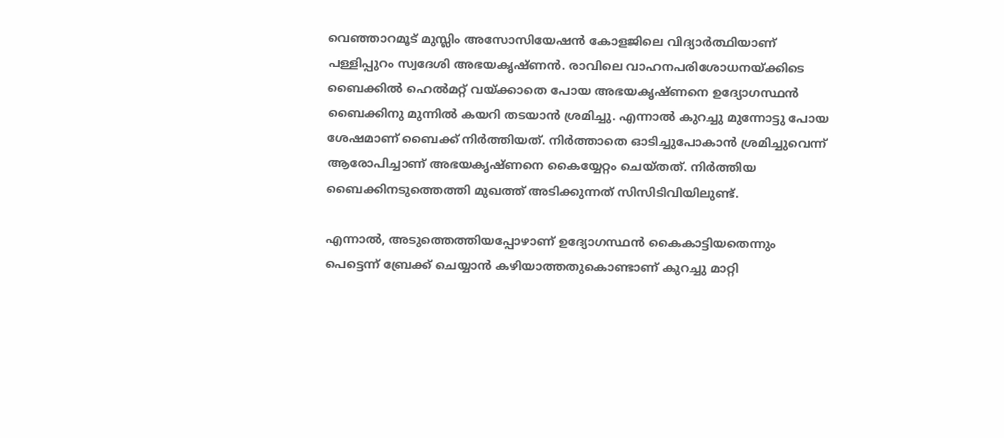വെഞ്ഞാറമൂട് മുസ്ലിം അസോസിയേഷന്‍ കോളജിലെ വിദ്യാര്‍ത്ഥിയാണ് പള്ളിപ്പുറം സ്വദേശി അഭയകൃഷ്ണന്‍. രാവിലെ വാഹനപരിശോധനയ്ക്കിടെ ബൈക്കില്‍ ഹെല്‍മറ്റ് വയ്ക്കാതെ പോയ അഭയകൃഷ്ണനെ ഉദ്യോഗസ്ഥന്‍ ബൈക്കിനു മുന്നില്‍ കയറി തടയാന്‍ ശ്രമിച്ചു. എന്നാല്‍ കുറച്ചു മുന്നോട്ടു പോയ ശേഷമാണ് ബൈക്ക് നിര്‍ത്തിയത്. നിര്‍ത്താതെ ഓടിച്ചുപോകാന്‍ ശ്രമിച്ചുവെന്ന് ആരോപിച്ചാണ് അഭയകൃഷ്ണനെ കൈയ്യേറ്റം ചെയ്തത്. നിര്‍ത്തിയ ബൈക്കിനടുത്തെത്തി മുഖത്ത് അടിക്കുന്നത് സിസിടിവിയിലുണ്ട്.

എന്നാല്‍, അടുത്തെത്തിയപ്പോഴാണ് ഉദ്യോഗസ്ഥന്‍ കൈകാട്ടിയതെന്നും പെട്ടെന്ന് ബ്രേക്ക് ചെയ്യാന്‍ കഴിയാത്തതുകൊണ്ടാണ് കുറച്ചു മാറ്റി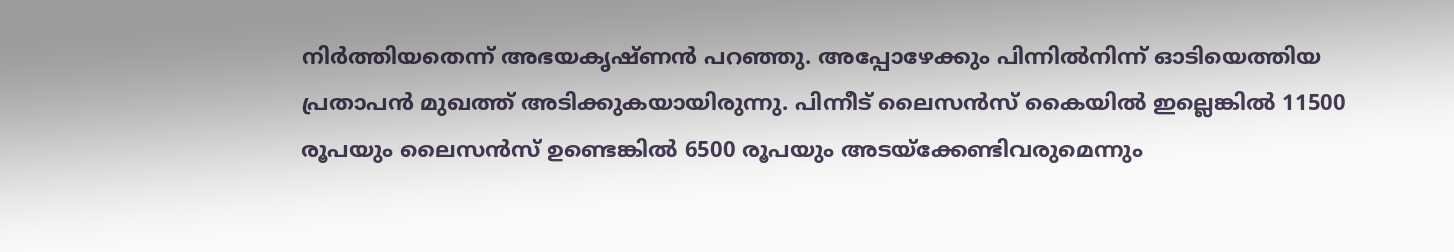നിര്‍ത്തിയതെന്ന് അഭയകൃഷ്ണന്‍ പറഞ്ഞു. അപ്പോഴേക്കും പിന്നില്‍നിന്ന് ഓടിയെത്തിയ പ്രതാപന്‍ മുഖത്ത് അടിക്കുകയായിരുന്നു. പിന്നീട് ലൈസന്‍സ് കൈയില്‍ ഇല്ലെങ്കില്‍ 11500 രൂപയും ലൈസന്‍സ് ഉണ്ടെങ്കില്‍ 6500 രൂപയും അടയ്ക്കേണ്ടിവരുമെന്നും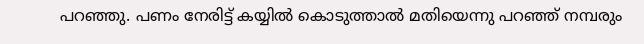പറഞ്ഞു. പണം നേരിട്ട് കയ്യില്‍ കൊടുത്താല്‍ മതിയെന്നു പറഞ്ഞ് നമ്പരും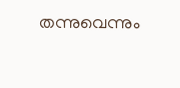തന്നുവെന്നും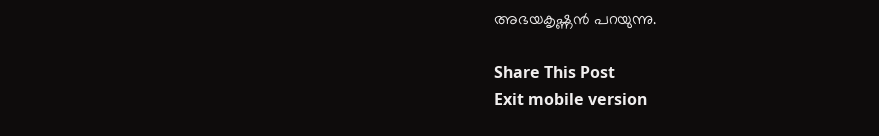അഭയകൃഷ്ണന്‍ പറയുന്നു.

Share This Post
Exit mobile version